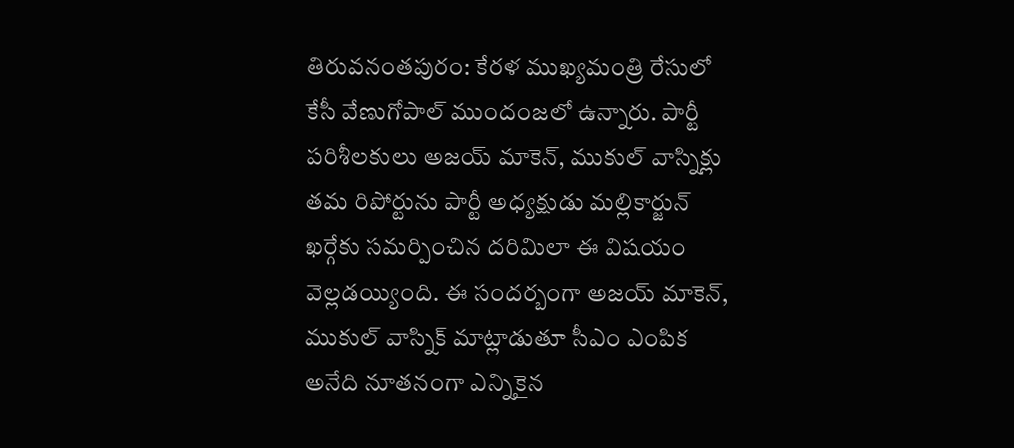తిరువనంతపురం: కేరళ ముఖ్యమంత్రి రేసులో కేసీ వేణుగోపాల్ ముందంజలో ఉన్నారు. పార్టీ పరిశీలకులు అజయ్ మాకెన్, ముకుల్ వాస్నిక్లు తమ రిపోర్టును పార్టీ అధ్యక్షుడు మల్లికార్జున్ ఖర్గేకు సమర్పించిన దరిమిలా ఈ విషయం వెల్లడయ్యింది. ఈ సందర్బంగా అజయ్ మాకెన్, ముకుల్ వాస్నిక్ మాట్లాడుతూ సీఎం ఎంపిక అనేది నూతనంగా ఎన్నికైన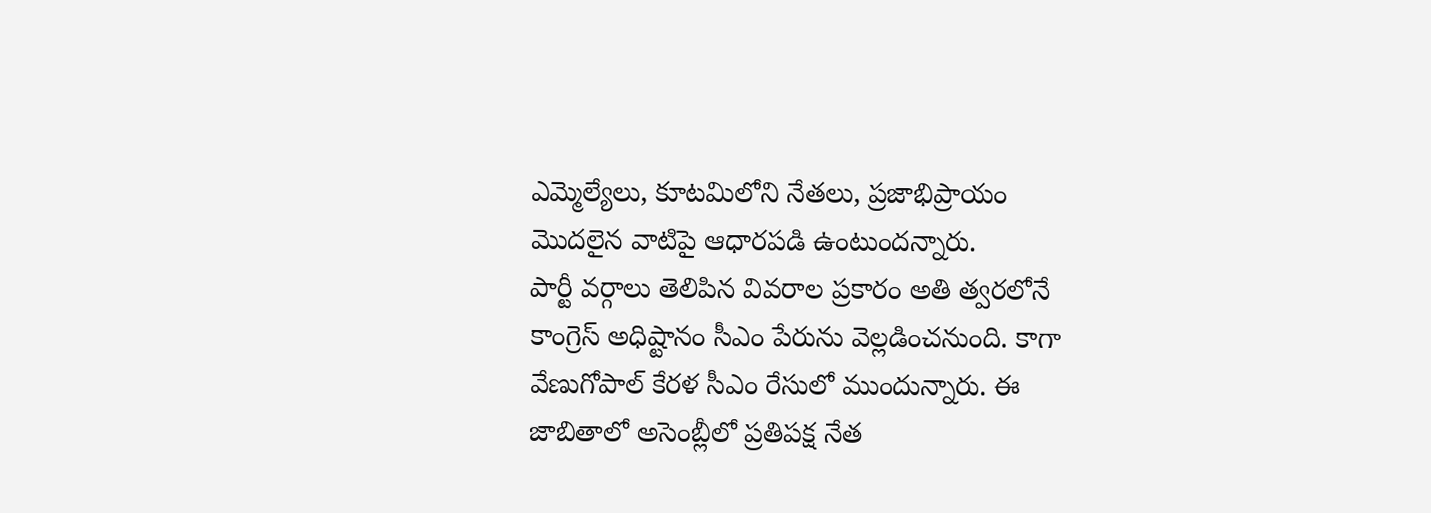ఎమ్మెల్యేలు, కూటమిలోని నేతలు, ప్రజాభిప్రాయం మొదలైన వాటిపై ఆధారపడి ఉంటుందన్నారు.
పార్టీ వర్గాలు తెలిపిన వివరాల ప్రకారం అతి త్వరలోనే కాంగ్రెస్ అధిష్టానం సీఎం పేరును వెల్లడించనుంది. కాగా వేణుగోపాల్ కేరళ సీఎం రేసులో ముందున్నారు. ఈ జాబితాలో అసెంబ్లీలో ప్రతిపక్ష నేత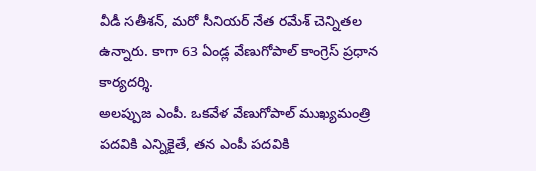వీడీ సతీశన్, మరో సీనియర్ నేత రమేశ్ చెన్నితల ఉన్నారు. కాగా 63 ఏండ్ల వేణుగోపాల్ కాంగ్రెస్ ప్రధాన కార్యదర్శి.
అలప్పుజ ఎంపీ. ఒకవేళ వేణుగోపాల్ ముఖ్యమంత్రి పదవికి ఎన్నికైతే, తన ఎంపీ పదవికి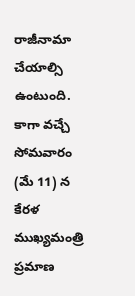రాజీనామా చేయాల్సి ఉంటుంది. కాగా వచ్చే సోమవారం (మే 11) న కేరళ ముఖ్యమంత్రి ప్రమాణ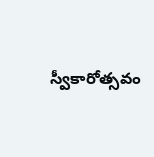స్వీకారోత్సవం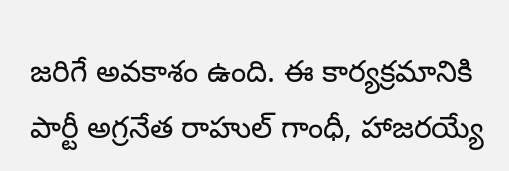జరిగే అవకాశం ఉంది. ఈ కార్యక్రమానికి పార్టీ అగ్రనేత రాహుల్ గాంధీ, హాజరయ్యే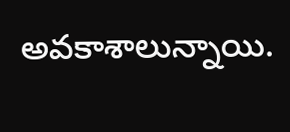అవకాశాలున్నాయి.